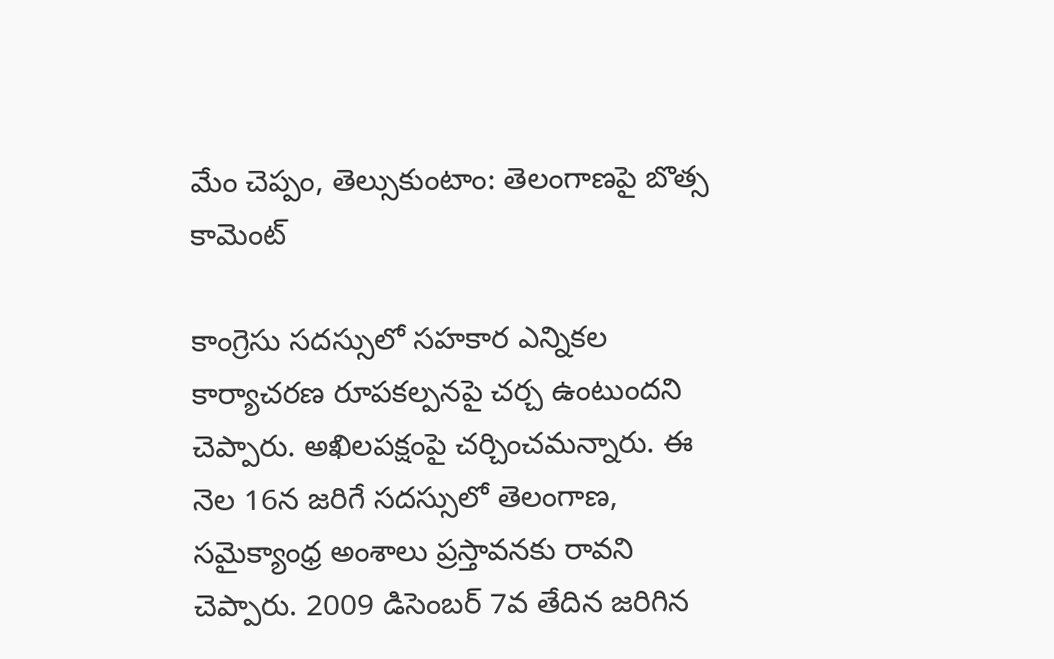మేం చెప్పం, తెల్సుకుంటాం: తెలంగాణపై బొత్స కామెంట్

కాంగ్రెసు సదస్సులో సహకార ఎన్నికల కార్యాచరణ రూపకల్పనపై చర్చ ఉంటుందని చెప్పారు. అఖిలపక్షంపై చర్చించమన్నారు. ఈ నెల 16న జరిగే సదస్సులో తెలంగాణ, సమైక్యాంధ్ర అంశాలు ప్రస్తావనకు రావని చెప్పారు. 2009 డిసెంబర్ 7వ తేదిన జరిగిన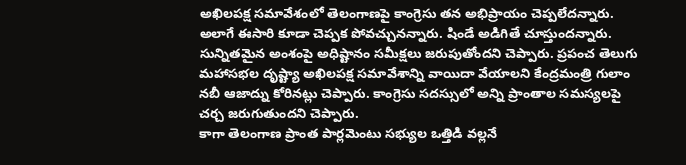అఖిలపక్ష సమావేశంలో తెలంగాణపై కాంగ్రెసు తన అభిప్రాయం చెప్పలేదన్నారు. అలాగే ఈసారి కూడా చెప్పక పోవచ్చునన్నారు. షిండే అడిగితే చూస్తుందన్నారు.
సున్నితమైన అంశంపై అధిష్టానం సమీక్షలు జరుపుతోందని చెప్పారు. ప్రపంచ తెలుగు మహాసభల దృష్ట్యా అఖిలపక్ష సమావేశాన్ని వాయిదా వేయాలని కేంద్రమంత్రి గులాం నబీ ఆజాద్ను కోరినట్లు చెప్పారు. కాంగ్రెసు సదస్సులో అన్ని ప్రాంతాల సమస్యలపై చర్చ జరుగుతుందని చెప్పారు.
కాగా తెలంగాణ ప్రాంత పార్లమెంటు సభ్యుల ఒత్తిడి వల్లనే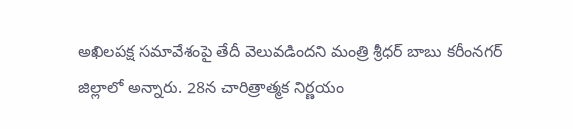అఖిలపక్ష సమావేశంపై తేదీ వెలువడిందని మంత్రి శ్రీధర్ బాబు కరీంనగర్ జిల్లాలో అన్నారు. 28న చారిత్రాత్మక నిర్ణయం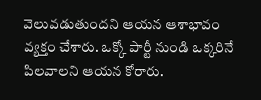వెలువడుతుందని ఆయన ఆశాభావం వ్యక్తం చేశారు. ఒక్కో పార్టీ నుండి ఒక్కరినే పిలవాలని ఆయన కోరారు.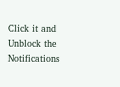Click it and Unblock the Notifications